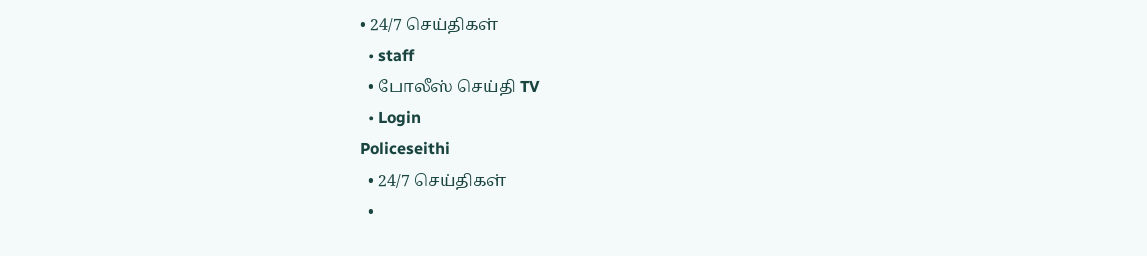• 24/7 செய்திகள்
  • staff
  • போலீஸ் செய்தி TV
  • Login
Policeseithi
  • 24/7 செய்திகள்
  •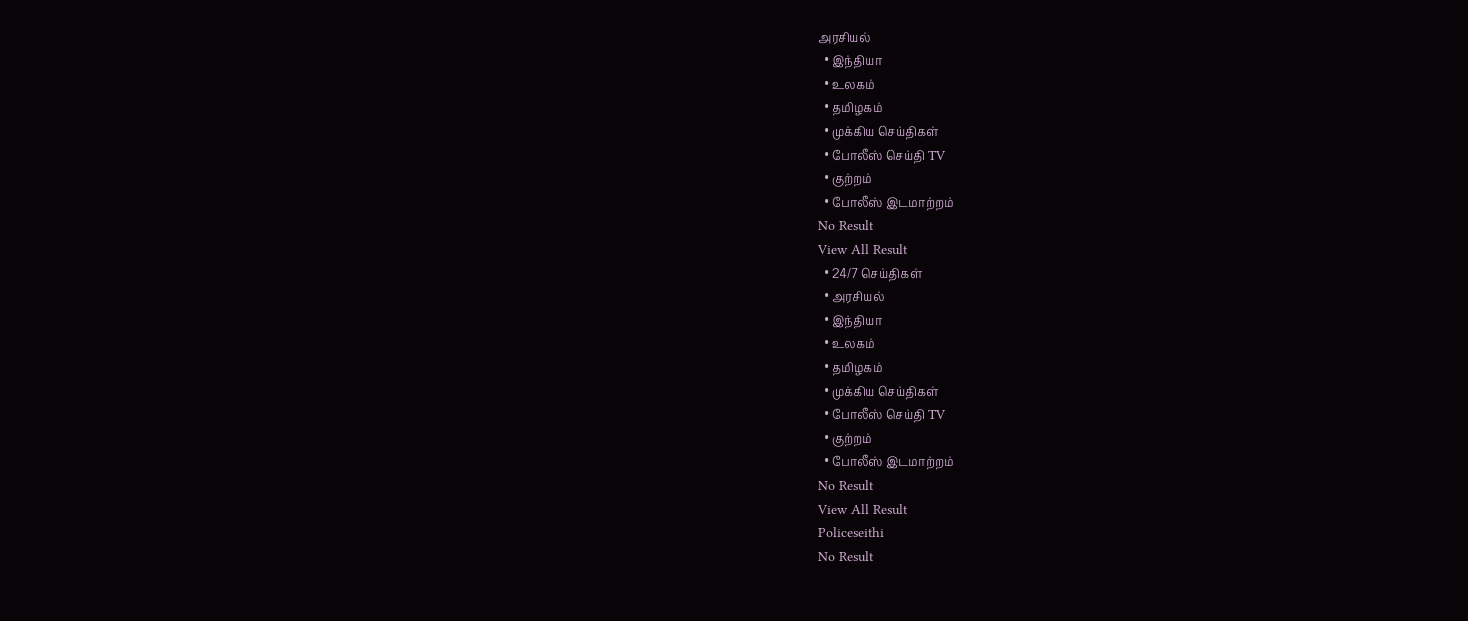அரசியல்
  • இந்தியா
  • உலகம்
  • தமிழகம்
  • முக்கிய செய்திகள்
  • போலீஸ் செய்தி TV
  • குற்றம்
  • போலீஸ் இடமாற்றம்
No Result
View All Result
  • 24/7 செய்திகள்
  • அரசியல்
  • இந்தியா
  • உலகம்
  • தமிழகம்
  • முக்கிய செய்திகள்
  • போலீஸ் செய்தி TV
  • குற்றம்
  • போலீஸ் இடமாற்றம்
No Result
View All Result
Policeseithi
No Result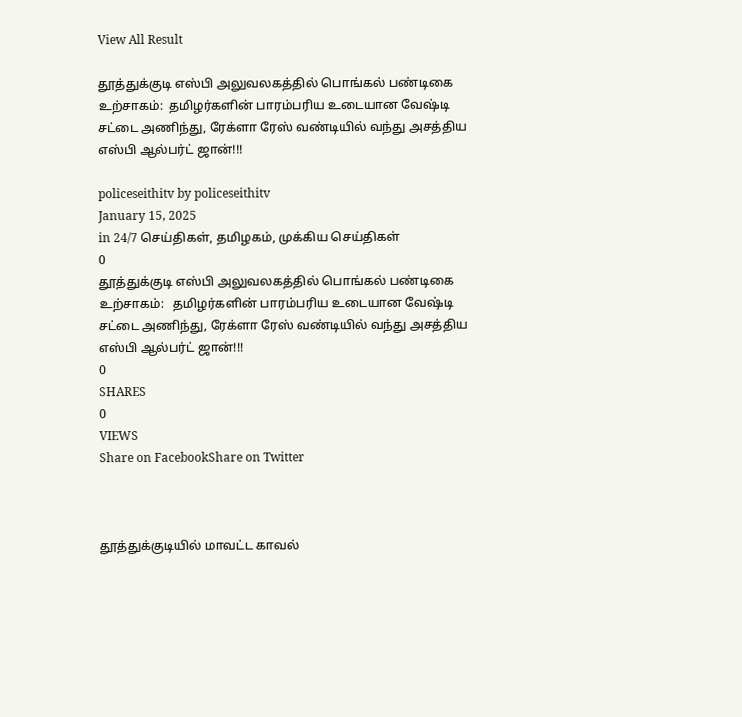View All Result

தூத்துக்குடி எஸ்பி அலுவலகத்தில் பொங்கல் பண்டிகை உற்சாகம்:  தமிழர்களின் பாரம்பரிய உடையான வேஷ்டி சட்டை அணிந்து, ரேக்ளா ரேஸ் வண்டியில் வந்து அசத்திய எஸ்பி ஆல்பர்ட் ஜான்!!!

policeseithitv by policeseithitv
January 15, 2025
in 24/7 செய்திகள், தமிழகம், முக்கிய செய்திகள்
0
தூத்துக்குடி எஸ்பி அலுவலகத்தில் பொங்கல் பண்டிகை உற்சாகம்:   தமிழர்களின் பாரம்பரிய உடையான வேஷ்டி சட்டை அணிந்து, ரேக்ளா ரேஸ் வண்டியில் வந்து அசத்திய எஸ்பி ஆல்பர்ட் ஜான்!!!
0
SHARES
0
VIEWS
Share on FacebookShare on Twitter



தூத்துக்குடியில் மாவட்ட காவல்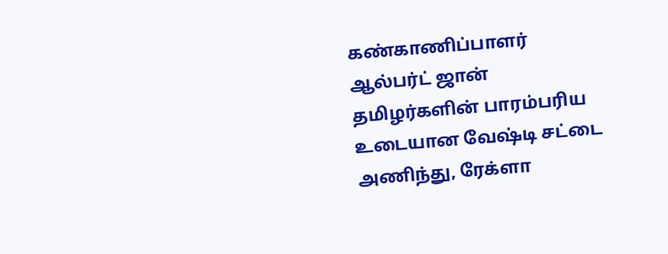கண்காணிப்பாளர் ஆல்பர்ட் ஜான் தமிழர்களின் பாரம்பரிய உடையான வேஷ்டி சட்டை அணிந்து, ரேக்ளா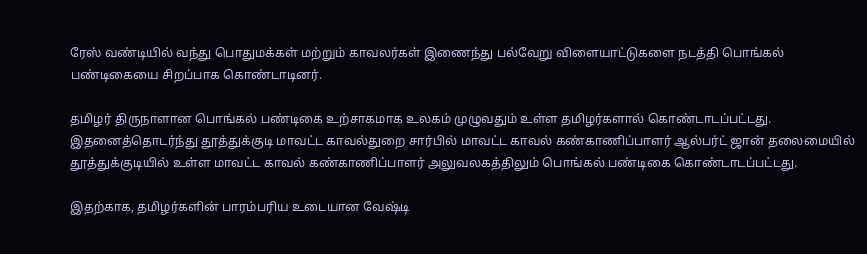ரேஸ் வண்டியில் வந்து பொதுமக்கள் மற்றும் காவலர்கள் இணைந்து பல்வேறு விளையாட்டுகளை நடத்தி பொங்கல் பண்டிகையை சிறப்பாக கொண்டாடினர்.

தமிழர் திருநாளான பொங்கல் பண்டிகை உற்சாகமாக உலகம் முழுவதும் உள்ள தமிழர்களால் கொண்டாடப்பட்டது. இதனைத்தொடர்ந்து தூத்துக்குடி மாவட்ட காவல்துறை சார்பில் மாவட்ட காவல் கண்காணிப்பாளர் ஆல்பர்ட் ஜான் தலைமையில் தூத்துக்குடியில் உள்ள மாவட்ட காவல் கண்காணிப்பாளர் அலுவலகத்திலும் பொங்கல் பண்டிகை கொண்டாடப்பட்டது.

இதற்காக, தமிழர்களின் பாரம்பரிய உடையான வேஷ்டி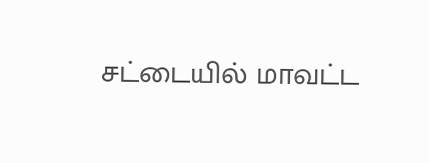சட்டையில் மாவட்ட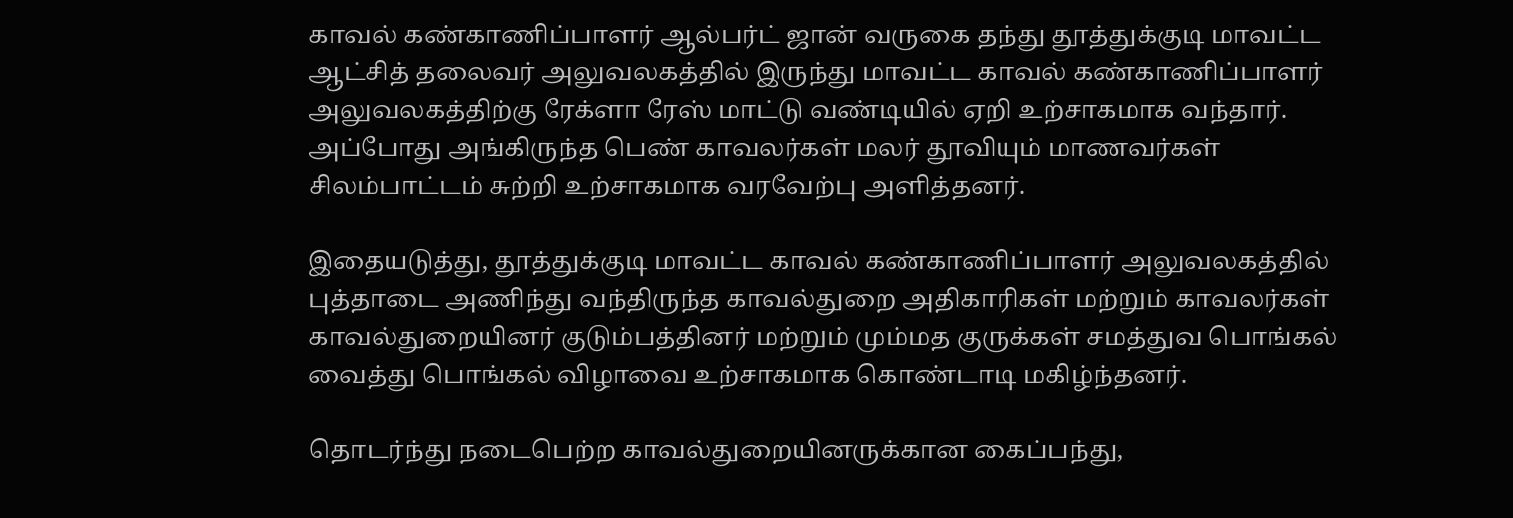காவல் கண்காணிப்பாளர் ஆல்பர்ட் ஜான் வருகை தந்து தூத்துக்குடி மாவட்ட ஆட்சித் தலைவர் அலுவலகத்தில் இருந்து மாவட்ட காவல் கண்காணிப்பாளர் அலுவலகத்திற்கு ரேக்ளா ரேஸ் மாட்டு வண்டியில் ஏறி உற்சாகமாக வந்தார். அப்போது அங்கிருந்த பெண் காவலர்கள் மலர் தூவியும் மாணவர்கள் சிலம்பாட்டம் சுற்றி உற்சாகமாக வரவேற்பு அளித்தனர்.

இதையடுத்து, தூத்துக்குடி மாவட்ட காவல் கண்காணிப்பாளர் அலுவலகத்தில் புத்தாடை அணிந்து வந்திருந்த காவல்துறை அதிகாரிகள் மற்றும் காவலர்கள் காவல்துறையினர் குடும்பத்தினர் மற்றும் மும்மத குருக்கள் சமத்துவ பொங்கல் வைத்து பொங்கல் விழாவை உற்சாகமாக கொண்டாடி மகிழ்ந்தனர்.

தொடர்ந்து நடைபெற்ற காவல்துறையினருக்கான கைப்பந்து,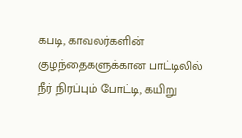கபடி, காவலர்களின் குழந்தைகளுக்கான பாட்டிலில் நீர் நிரப்பும் போட்டி, கயிறு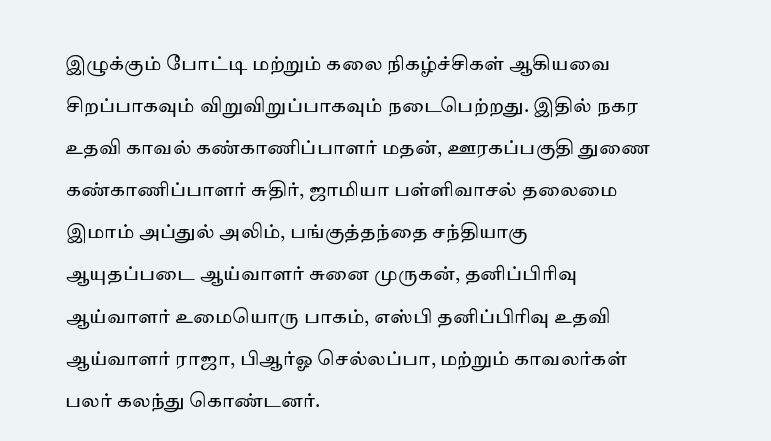இழுக்கும் போட்டி மற்றும் கலை நிகழ்ச்சிகள் ஆகியவை சிறப்பாகவும் விறுவிறுப்பாகவும் நடைபெற்றது. இதில் நகர உதவி காவல் கண்காணிப்பாளர் மதன், ஊரகப்பகுதி துணை கண்காணிப்பாளர் சுதிர், ஜாமியா பள்ளிவாசல் தலைமை இமாம் அப்துல் அலிம், பங்குத்தந்தை சந்தியாகு ஆயுதப்படை ஆய்வாளர் சுனை முருகன், தனிப்பிரிவு ஆய்வாளர் உமையொரு பாகம், எஸ்பி தனிப்பிரிவு உதவி ஆய்வாளர் ராஜா, பிஆர்ஓ செல்லப்பா, மற்றும் காவலர்கள் பலர் கலந்து கொண்டனர்.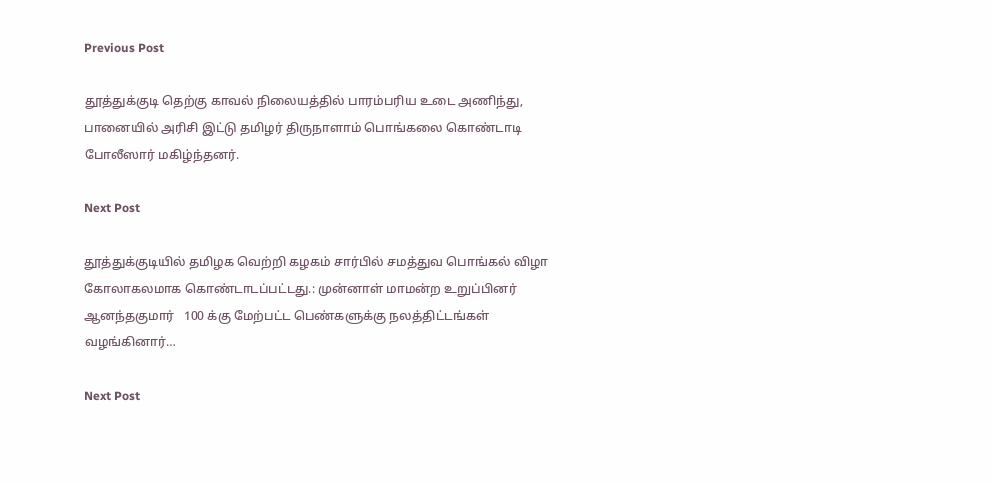Previous Post

தூத்துக்குடி தெற்கு காவல் நிலையத்தில் பாரம்பரிய உடை அணிந்து, பானையில் அரிசி இட்டு தமிழர் திருநாளாம் பொங்கலை கொண்டாடி போலீஸார் மகிழ்ந்தனர்.

Next Post

தூத்துக்குடியில் தமிழக வெற்றி கழகம் சார்பில் சமத்துவ பொங்கல் விழா கோலாகலமாக கொண்டாடப்பட்டது.: முன்னாள் மாமன்ற உறுப்பினர் ஆனந்தகுமார்   100 க்கு மேற்பட்ட பெண்களுக்கு நலத்திட்டங்கள் வழங்கினார்…

Next Post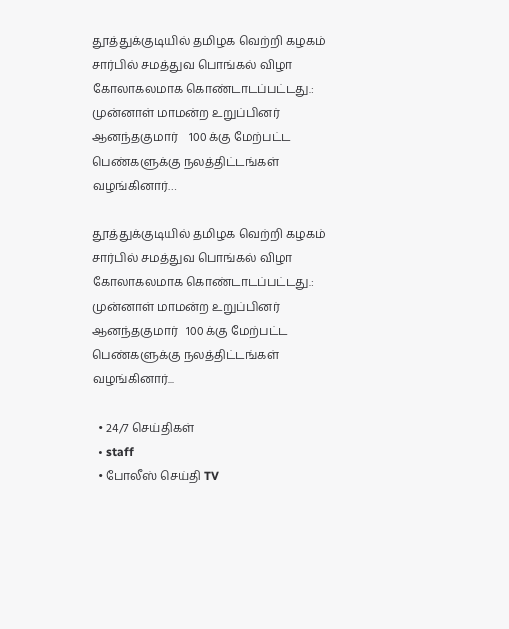தூத்துக்குடியில் தமிழக வெற்றி கழகம் சார்பில் சமத்துவ பொங்கல் விழா கோலாகலமாக கொண்டாடப்பட்டது.: முன்னாள் மாமன்ற உறுப்பினர் ஆனந்தகுமார்    100 க்கு மேற்பட்ட பெண்களுக்கு நலத்திட்டங்கள் வழங்கினார்…

தூத்துக்குடியில் தமிழக வெற்றி கழகம் சார்பில் சமத்துவ பொங்கல் விழா கோலாகலமாக கொண்டாடப்பட்டது.: முன்னாள் மாமன்ற உறுப்பினர் ஆனந்தகுமார்   100 க்கு மேற்பட்ட பெண்களுக்கு நலத்திட்டங்கள் வழங்கினார்...

  • 24/7 செய்திகள்
  • staff
  • போலீஸ் செய்தி TV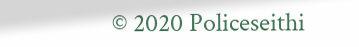© 2020 Policeseithi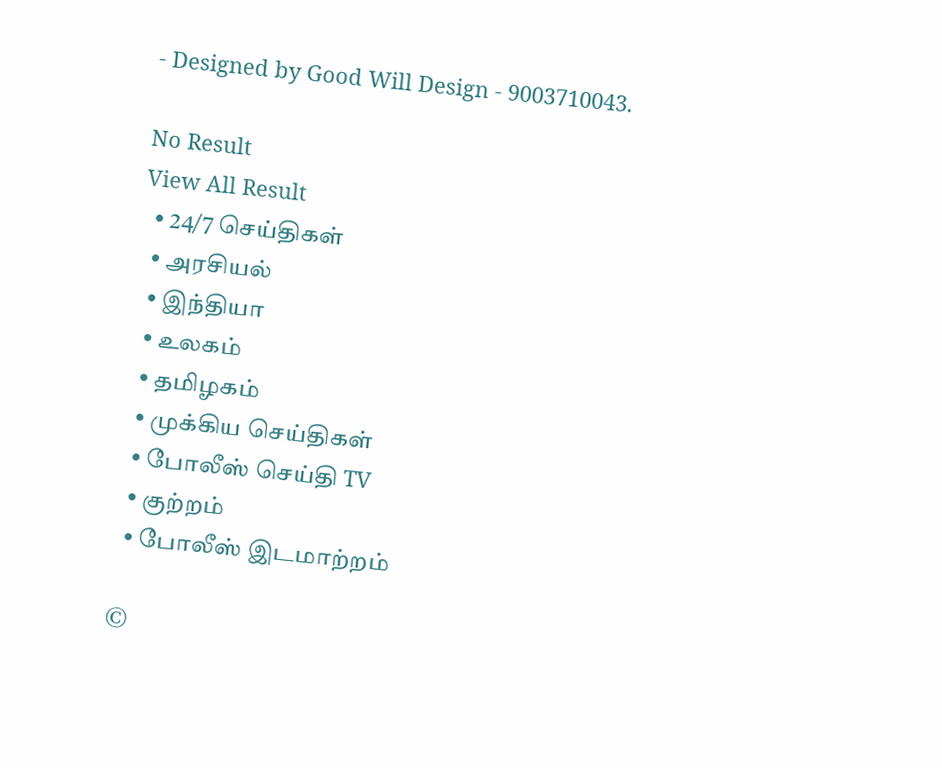- Designed by Good Will Design - 9003710043.

No Result
View All Result
  • 24/7 செய்திகள்
  • அரசியல்
  • இந்தியா
  • உலகம்
  • தமிழகம்
  • முக்கிய செய்திகள்
  • போலீஸ் செய்தி TV
  • குற்றம்
  • போலீஸ் இடமாற்றம்

©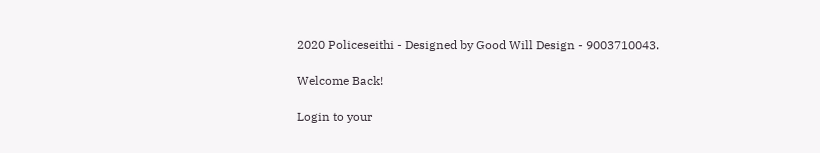2020 Policeseithi - Designed by Good Will Design - 9003710043.

Welcome Back!

Login to your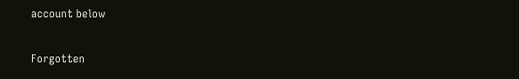account below

Forgotten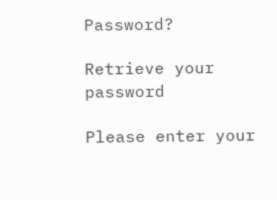Password?

Retrieve your password

Please enter your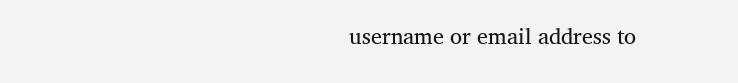username or email address to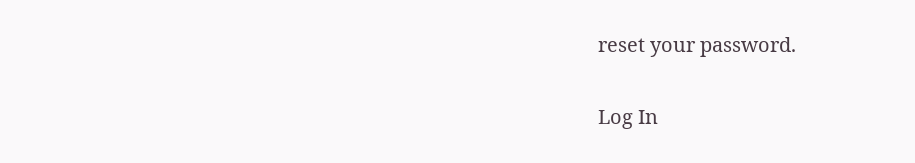reset your password.

Log In